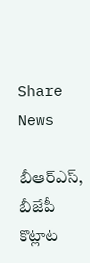Share News

బీఆర్‌ఎస్‌, బీజేపీ కొట్లాట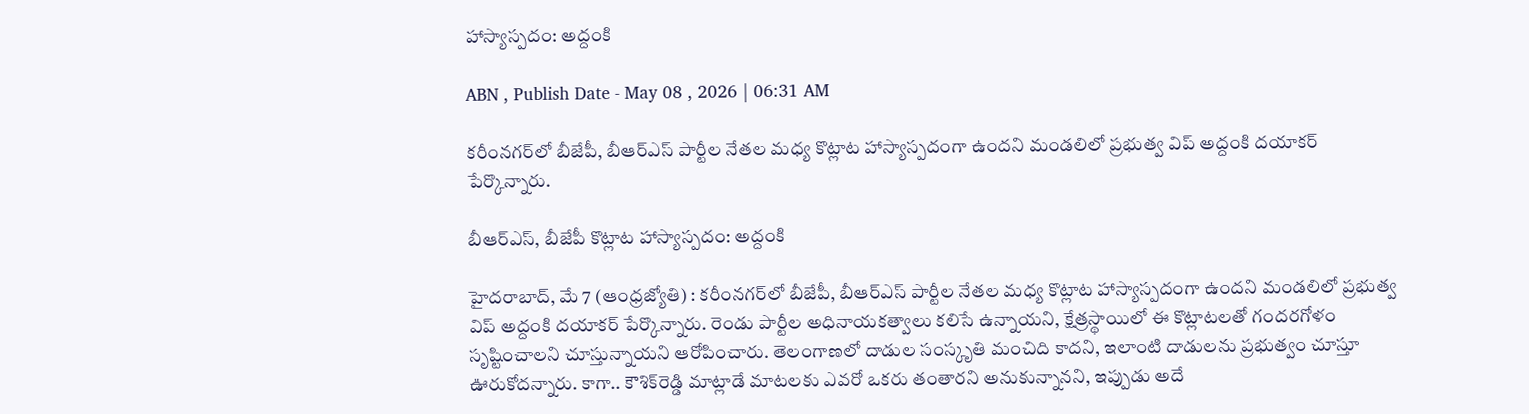హాస్యాస్పదం: అద్దంకి

ABN , Publish Date - May 08 , 2026 | 06:31 AM

కరీంనగర్‌లో బీజేపీ, బీఆర్‌ఎస్‌ పార్టీల నేతల మధ్య కొట్లాట హాస్యాస్పదంగా ఉందని మండలిలో ప్రభుత్వ విప్‌ అద్దంకి దయాకర్‌ పేర్కొన్నారు.

బీఆర్‌ఎస్‌, బీజేపీ కొట్లాట హాస్యాస్పదం: అద్దంకి

హైదరాబాద్‌, మే 7 (ఆంధ్రజ్యోతి) : కరీంనగర్‌లో బీజేపీ, బీఆర్‌ఎస్‌ పార్టీల నేతల మధ్య కొట్లాట హాస్యాస్పదంగా ఉందని మండలిలో ప్రభుత్వ విప్‌ అద్దంకి దయాకర్‌ పేర్కొన్నారు. రెండు పార్టీల అధినాయకత్వాలు కలిసే ఉన్నాయని, క్షేత్రస్థాయిలో ఈ కొట్లాటలతో గందరగోళం సృష్టించాలని చూస్తున్నాయని ఆరోపించారు. తెలంగాణలో దాడుల సంస్కృతి మంచిది కాదని, ఇలాంటి దాడులను ప్రభుత్వం చూస్తూ ఊరుకోదన్నారు. కాగా.. కౌశిక్‌రెడ్డి మాట్లాడే మాటలకు ఎవరో ఒకరు తంతారని అనుకున్నానని, ఇప్పుడు అదే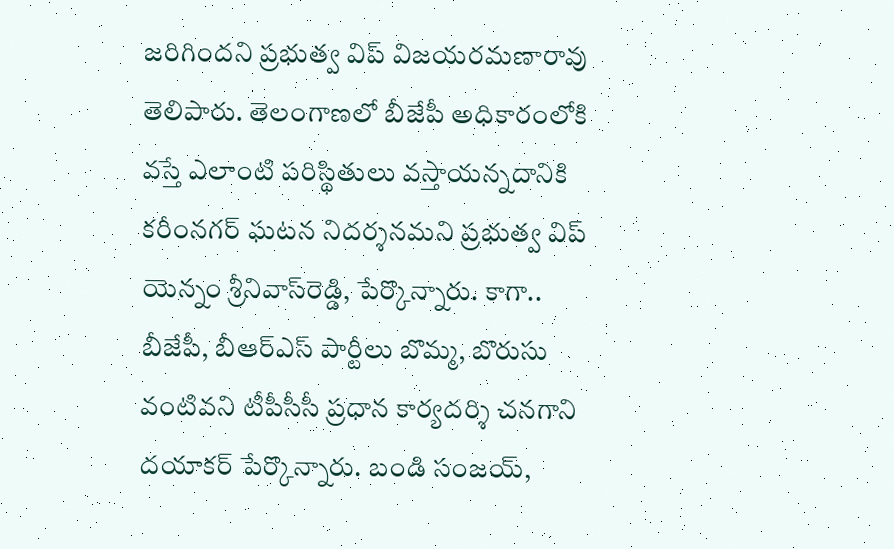జరిగిందని ప్రభుత్వ విప్‌ విజయరమణారావు తెలిపారు. తెలంగాణలో బీజేపీ అధికారంలోకి వస్తే ఎలాంటి పరిస్థితులు వస్తాయన్నదానికి కరీంనగర్‌ ఘటన నిదర్శనమని ప్రభుత్వ విప్‌ యెన్నం శ్రీనివాస్‌రెడ్డి, పేర్కొన్నారు. కాగా.. బీజేపీ, బీఆర్‌ఎస్‌ పార్టీలు బొమ్మ, బొరుసు వంటివని టీపీసీసీ ప్రధాన కార్యదర్శి చనగాని దయాకర్‌ పేర్కొన్నారు. బండి సంజయ్‌,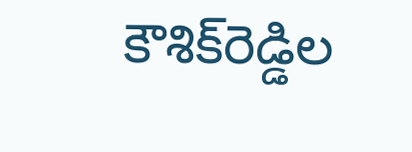కౌశిక్‌రెడ్డిల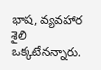భాష, వ్యవహార శైలి ఒక్కటేనన్నారు.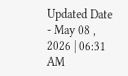Updated Date - May 08 , 2026 | 06:31 AM